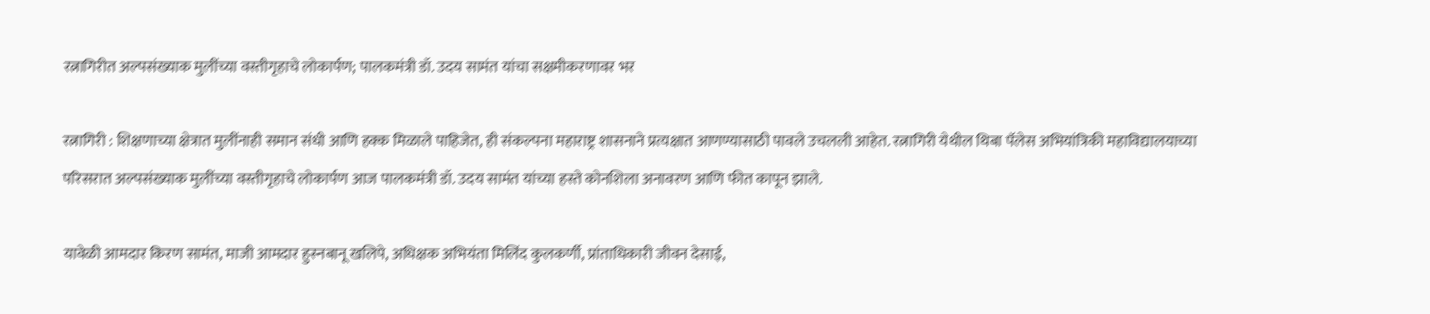रत्नागिरीत अल्पसंख्याक मुलींच्या वस्तीगृहाचे लोकार्पण; पालकमंत्री डॉ. उदय सामंत यांचा सक्षमीकरणावर भर

रत्नागिरी : शिक्षणाच्या क्षेत्रात मुलींनाही समान संधी आणि हक्क मिळाले पाहिजेत, ही संकल्पना महाराष्ट्र शासनाने प्रत्यक्षात आणण्यासाठी पावले उचलली आहेत. रत्नागिरी येथील थिबा पॅलेस अभियांत्रिकी महाविद्यालयाच्या परिसरात अल्पसंख्याक मुलींच्या वस्तीगृहाचे लोकार्पण आज पालकमंत्री डॉ. उदय सामंत यांच्या हस्ते कोनशिला अनावरण आणि फीत कापून झाले.

यावेळी आमदार किरण सामंत, माजी आमदार हुस्नबानू खलिपे, अधिक्षक अभियंता मिलिंद कुलकर्णी, प्रांताधिकारी जीवन देसाई,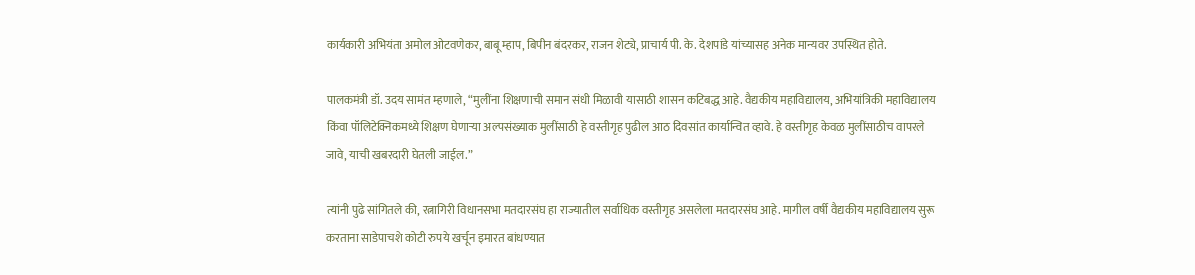कार्यकारी अभियंता अमोल ओटवणेकर, बाबू म्हाप, बिपीन बंदरकर, राजन शेट्ये, प्राचार्य पी. के. देशपांडे यांच्यासह अनेक मान्यवर उपस्थित होते.

पालकमंत्री डॉ. उदय सामंत म्हणाले, “मुलींना शिक्षणाची समान संधी मिळावी यासाठी शासन कटिबद्ध आहे. वैद्यकीय महाविद्यालय, अभियांत्रिकी महाविद्यालय किंवा पॉलिटेक्निकमध्ये शिक्षण घेणाऱ्या अल्पसंख्याक मुलींसाठी हे वस्तीगृह पुढील आठ दिवसांत कार्यान्वित व्हावे. हे वस्तीगृह केवळ मुलींसाठीच वापरले जावे, याची खबरदारी घेतली जाईल.”

त्यांनी पुढे सांगितले की, रत्नागिरी विधानसभा मतदारसंघ हा राज्यातील सर्वाधिक वस्तीगृह असलेला मतदारसंघ आहे. मागील वर्षी वैद्यकीय महाविद्यालय सुरू करताना साडेपाचशे कोटी रुपये खर्चून इमारत बांधण्यात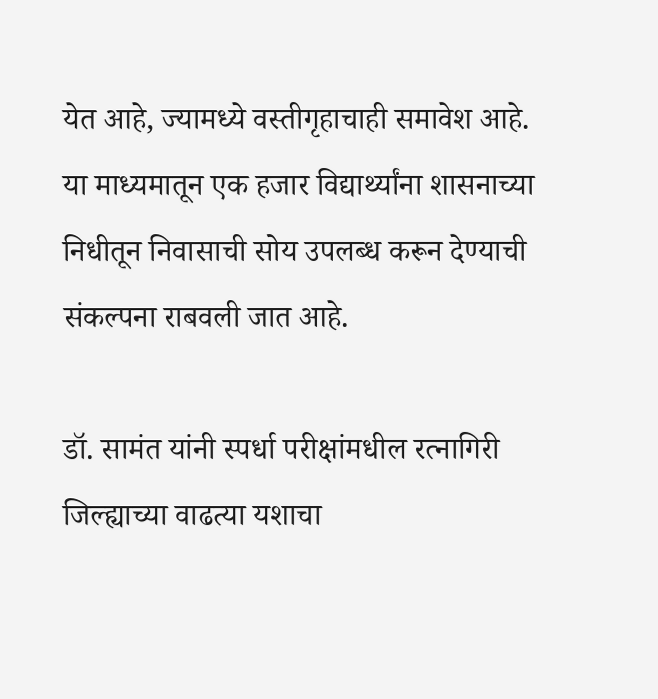येत आहे, ज्यामध्ये वस्तीगृहाचाही समावेश आहे. या माध्यमातून एक हजार विद्यार्थ्यांना शासनाच्या निधीतून निवासाची सोय उपलब्ध करून देण्याची संकल्पना राबवली जात आहे.

डॉ. सामंत यांनी स्पर्धा परीक्षांमधील रत्नागिरी जिल्ह्याच्या वाढत्या यशाचा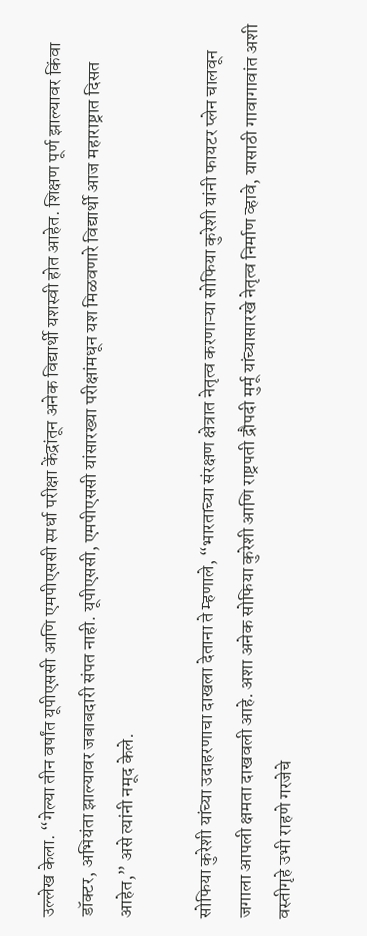उल्लेख केला. “गेल्या तीन वर्षांत यूपीएससी आणि एमपीएससी स्पर्धा परीक्षा केंद्रांतून अनेक विद्यार्थी यशस्वी होत आहेत. शिक्षण पूर्ण झाल्यावर किंवा डॉक्टर, अभियंता झाल्यावर जबाबदारी संपत नाही. यूपीएससी, एमपीएससी यांसारख्या परीक्षांमधून यश मिळवणारे विद्यार्थी आज महाराष्ट्रात दिसत आहेत,” असे त्यांनी नमूद केले.

सोफिया कुरेशी यांच्या उदाहरणाचा दाखला देताना ते म्हणाले, “भारताच्या संरक्षण क्षेत्रात नेतृत्व करणाऱ्या सोफिया कुरेशी यांनी फायटर प्लेन चालवून जगाला आपली क्षमता दाखवली आहे. अशा अनेक सोफिया कुरेशी आणि राष्ट्रपती द्रौपदी मुर्मू यांच्यासारखे नेतृत्व निर्माण व्हावे, यासाठी गावागावांत अशी वस्तीगृहे उभी राहणे गरजेचे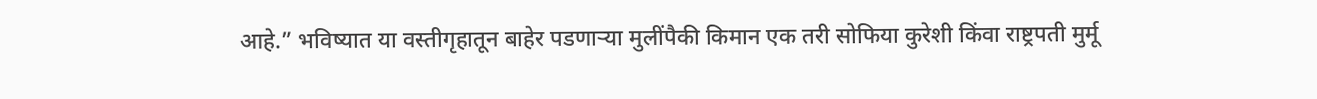आहे.” भविष्यात या वस्तीगृहातून बाहेर पडणाऱ्या मुलींपैकी किमान एक तरी सोफिया कुरेशी किंवा राष्ट्रपती मुर्मू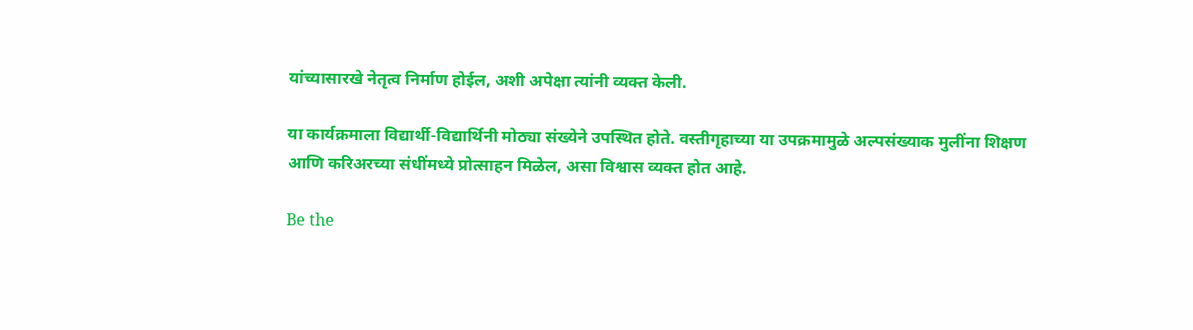यांच्यासारखे नेतृत्व निर्माण होईल, अशी अपेक्षा त्यांनी व्यक्त केली.

या कार्यक्रमाला विद्यार्थी-विद्यार्थिनी मोठ्या संख्येने उपस्थित होते. वस्तीगृहाच्या या उपक्रमामुळे अल्पसंख्याक मुलींना शिक्षण आणि करिअरच्या संधींमध्ये प्रोत्साहन मिळेल, असा विश्वास व्यक्त होत आहे.

Be the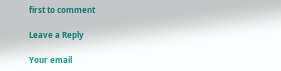first to comment

Leave a Reply

Your email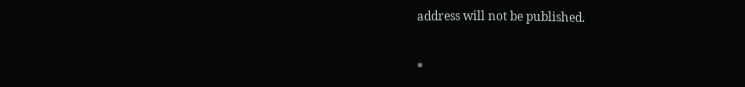address will not be published.


*